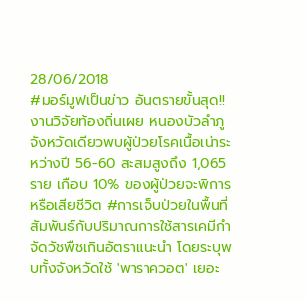28/06/2018
#มอร์มูฟเป็นข่าว อันตรายขั้นสุด!! งานวิจัยท้องถิ่นเผย หนองบัวลำภูจังหวัดเดียวพบผู้ป่วยโรคเนื้อเน่าระหว่างปี 56-60 สะสมสูงถึง 1,065 ราย เกือบ 10% ของผู้ป่วยจะพิการหรือเสียชีวิต #การเจ็บป่วยในพื้นที่สัมพันธ์กับปริมาณการใช้สารเคมีกำจัดวัชพืชเกินอัตราแนะนำ โดยระบุพบทั้งจังหวัดใช้ 'พาราควอต' เยอะ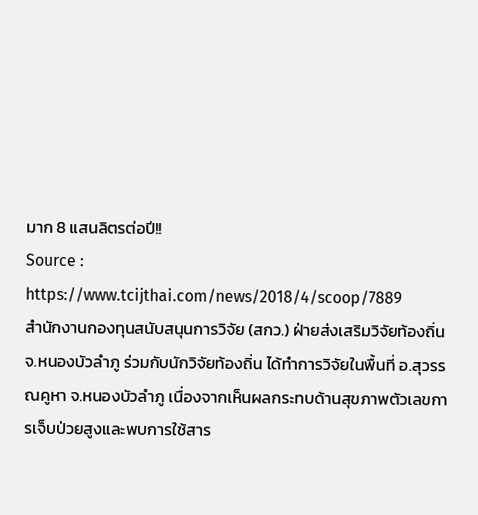มาก 8 แสนลิตรต่อปี!!
Source : https://www.tcijthai.com/news/2018/4/scoop/7889
สำนักงานกองทุนสนับสนุนการวิจัย (สกว.) ฝ่ายส่งเสริมวิจัยท้องถิ่น จ.หนองบัวลำภู ร่วมกับนักวิจัยท้องถิ่น ได้ทำการวิจัยในพื้นที่ อ.สุวรรณคูหา จ.หนองบัวลำภู เนื่องจากเห็นผลกระทบด้านสุขภาพตัวเลขการเจ็บป่วยสูงและพบการใช้สาร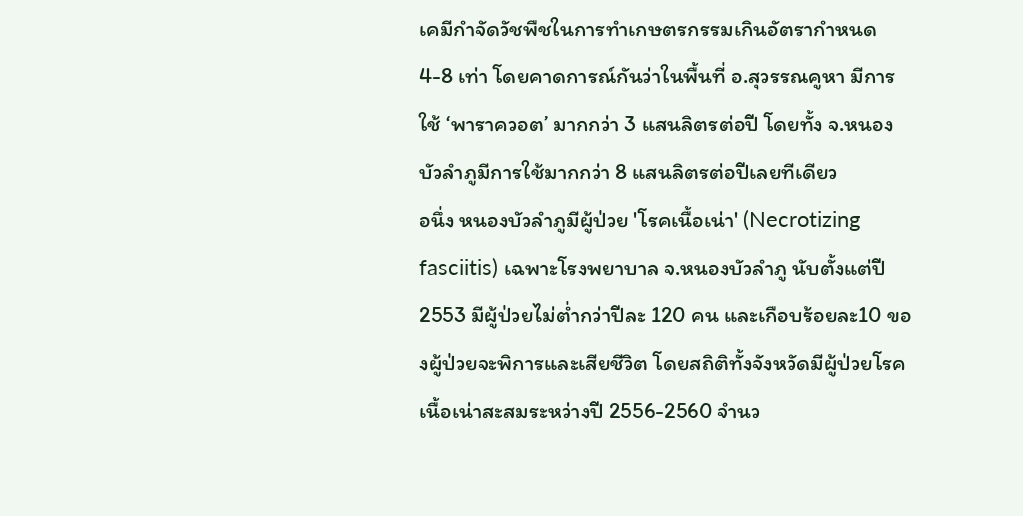เคมีกำจัดวัชพืชในการทำเกษตรกรรมเกินอัตรากำหนด 4-8 เท่า โดยคาดการณ์กันว่าในพื้นที่ อ.สุวรรณคูหา มีการใช้ ‘พาราควอต’ มากกว่า 3 แสนลิตรต่อปี โดยทั้ง จ.หนองบัวลำภูมีการใช้มากกว่า 8 แสนลิตรต่อปีเลยทีเดียว
อนึ่ง หนองบัวลำภูมีผู้ป่วย 'โรคเนื้อเน่า' (Necrotizing fasciitis) เฉพาะโรงพยาบาล จ.หนองบัวลำภู นับตั้งแต่ปี 2553 มีผู้ป่วยไม่ต่ำกว่าปีละ 120 คน และเกือบร้อยละ10 ของผู้ป่วยจะพิการและเสียชีวิต โดยสถิติทั้งจังหวัดมีผู้ป่วยโรคเนื้อเน่าสะสมระหว่างปี 2556-2560 จำนว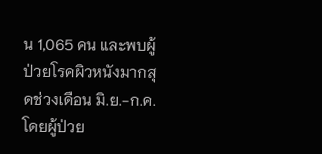น 1,065 คน และพบผู้ป่วยโรคผิวหนังมากสุดช่วงเดือน มิ.ย.-ก.ค. โดยผู้ป่วย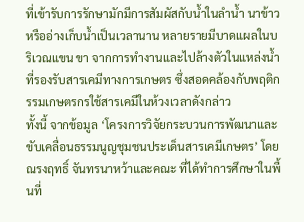ที่เข้ารับการรักษามักมีการสัมผัสกับน้ำในลำน้ำ นาข้าว หรืออ่างเก็บน้ำเป็นเวลานาน หลายรายมีบาดแผลในบริเวณแขน ขา จากการทำงานและไปล้างตัวในแหล่งน้ำที่รองรับสารเคมีทางการเกษตร ซึ่งสอดคล้องกับพฤติกรรมเกษตรกรใช้สารเคมีในห้วงเวลาดังกล่าว
ทั้งนี้ จากข้อมูล ‘โครงการวิจัยกระบวนการพัฒนาและขับเคลื่อนธรรมนูญชุมชนประเด็นสารเคมีเกษตร’ โดยณรงฤทธิ์ จันทรนาหว้าและคณะ ที่ได้ทำการศึกษาในพื้นที่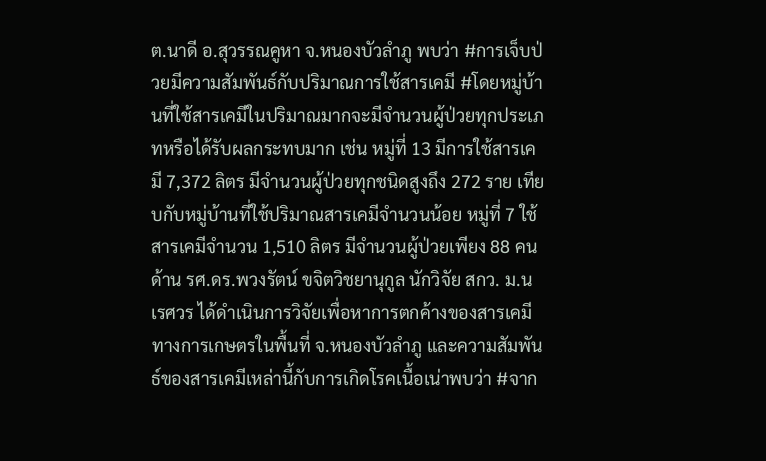ต.นาดี อ.สุวรรณคูหา จ.หนองบัวลำภู พบว่า #การเจ็บป่วยมีความสัมพันธ์กับปริมาณการใช้สารเคมี #โดยหมู่บ้านที่ใช้สารเคมีในปริมาณมากจะมีจำนวนผู้ป่วยทุกประเภทหรือได้รับผลกระทบมาก เช่น หมู่ที่ 13 มีการใช้สารเคมี 7,372 ลิตร มีจำนวนผู้ป่วยทุกชนิดสูงถึง 272 ราย เทียบกับหมู่บ้านที่ใช้ปริมาณสารเคมีจำนวนน้อย หมู่ที่ 7 ใช้สารเคมีจำนวน 1,510 ลิตร มีจำนวนผู้ป่วยเพียง 88 คน
ด้าน รศ.ดร.พวงรัตน์ ขจิตวิชยานุกูล นักวิจัย สกว. ม.นเรศวร ได้ดำเนินการวิจัยเพื่อหาการตกค้างของสารเคมีทางการเกษตรในพื้นที่ จ.หนองบัวลำภู และความสัมพันธ์ของสารเคมีเหล่านี้กับการเกิดโรคเนื้อเน่าพบว่า #จาก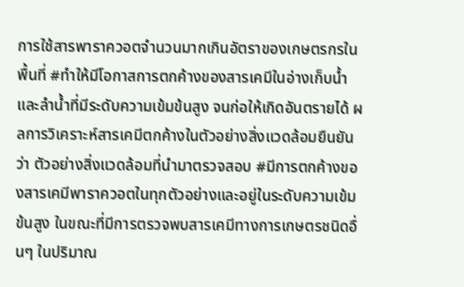การใช้สารพาราควอตจำนวนมากเกินอัตราของเกษตรกรในพื้นที่ #ทำให้มีโอกาสการตกค้างของสารเคมีในอ่างเก็บน้ำและลำน้ำที่มีระดับความเข้มข้นสูง จนก่อให้เกิดอันตรายได้ ผลการวิเคราะห์สารเคมีตกค้างในตัวอย่างสิ่งแวดล้อมยืนยันว่า ตัวอย่างสิ่งแวดล้อมที่นำมาตรวจสอบ #มีการตกค้างของสารเคมีพาราควอตในทุกตัวอย่างและอยู่ในระดับความเข้มข้นสูง ในขณะที่มีการตรวจพบสารเคมีทางการเกษตรชนิดอื่นๆ ในปริมาณ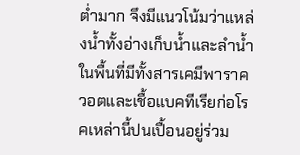ต่ำมาก จึงมีแนวโน้มว่าแหล่งน้ำทั้งอ่างเก็บน้ำและลำน้ำในพื้นที่มีทั้งสารเคมีพาราควอตและเชื้อแบคทีเรียก่อโรคเหล่านี้ปนเปื้อนอยู่ร่วม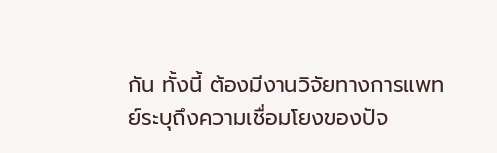กัน ทั้งนี้ ต้องมีงานวิจัยทางการแพทย์ระบุถึงความเชื่อมโยงของปัจ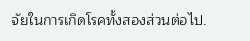จัยในการเกิดโรคทั้งสองส่วนต่อไป.